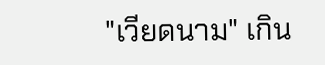"เวียดนาม" เกิน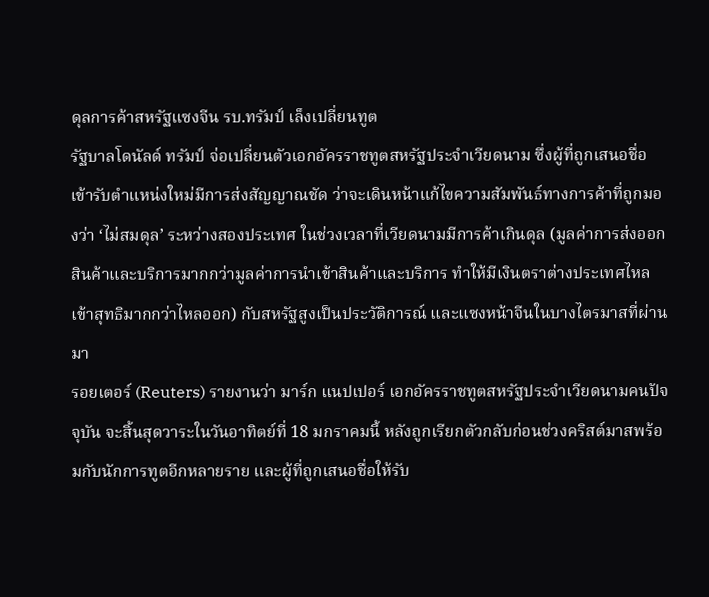ดุลการค้าสหรัฐแซงจีน รบ.ทรัมป์ เล็งเปลี่ยนทูต
รัฐบาลโดนัลด์ ทรัมป์ จ่อเปลี่ยนตัวเอกอัครราชทูตสหรัฐประจำเวียดนาม ซึ่งผู้ที่ถูกเสนอชื่อเข้ารับตำแหน่งใหม่มีการส่งสัญญาณชัด ว่าจะเดินหน้าแก้ไขความสัมพันธ์ทางการค้าที่ถูกมองว่า ‘ไม่สมดุล’ ระหว่างสองประเทศ ในช่วงเวลาที่เวียดนามมีการค้าเกินดุล (มูลค่าการส่งออกสินค้าและบริการมากกว่ามูลค่าการนำเข้าสินค้าและบริการ ทำให้มีเงินตราต่างประเทศไหลเข้าสุทธิมากกว่าไหลออก) กับสหรัฐสูงเป็นประวัติการณ์ และแซงหน้าจีนในบางไตรมาสที่ผ่านมา
รอยเตอร์ (Reuters) รายงานว่า มาร์ก แนปเปอร์ เอกอัครราชทูตสหรัฐประจำเวียดนามคนปัจจุบัน จะสิ้นสุดวาระในวันอาทิตย์ที่ 18 มกราคมนี้ หลังถูกเรียกตัวกลับก่อนช่วงคริสต์มาสพร้อมกับนักการทูตอีกหลายราย และผู้ที่ถูกเสนอชื่อให้รับ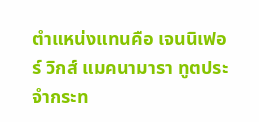ตำแหน่งแทนคือ เจนนิเฟอร์ วิกส์ แมคนามารา ทูตประจำกระท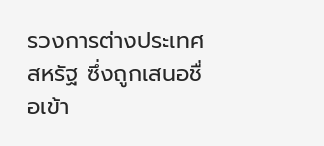รวงการต่างประเทศสหรัฐ ซึ่งถูกเสนอชื่อเข้า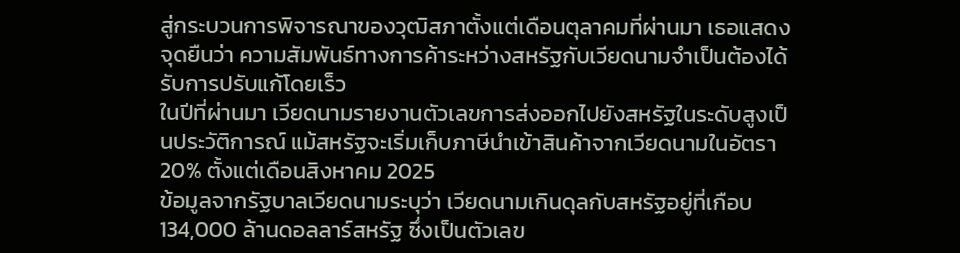สู่กระบวนการพิจารณาของวุฒิสภาตั้งแต่เดือนตุลาคมที่ผ่านมา เธอแสดงจุดยืนว่า ความสัมพันธ์ทางการค้าระหว่างสหรัฐกับเวียดนามจำเป็นต้องได้รับการปรับแก้โดยเร็ว
ในปีที่ผ่านมา เวียดนามรายงานตัวเลขการส่งออกไปยังสหรัฐในระดับสูงเป็นประวัติการณ์ แม้สหรัฐจะเริ่มเก็บภาษีนำเข้าสินค้าจากเวียดนามในอัตรา 20% ตั้งแต่เดือนสิงหาคม 2025
ข้อมูลจากรัฐบาลเวียดนามระบุว่า เวียดนามเกินดุลกับสหรัฐอยู่ที่เกือบ 134,000 ล้านดอลลาร์สหรัฐ ซึ่งเป็นตัวเลข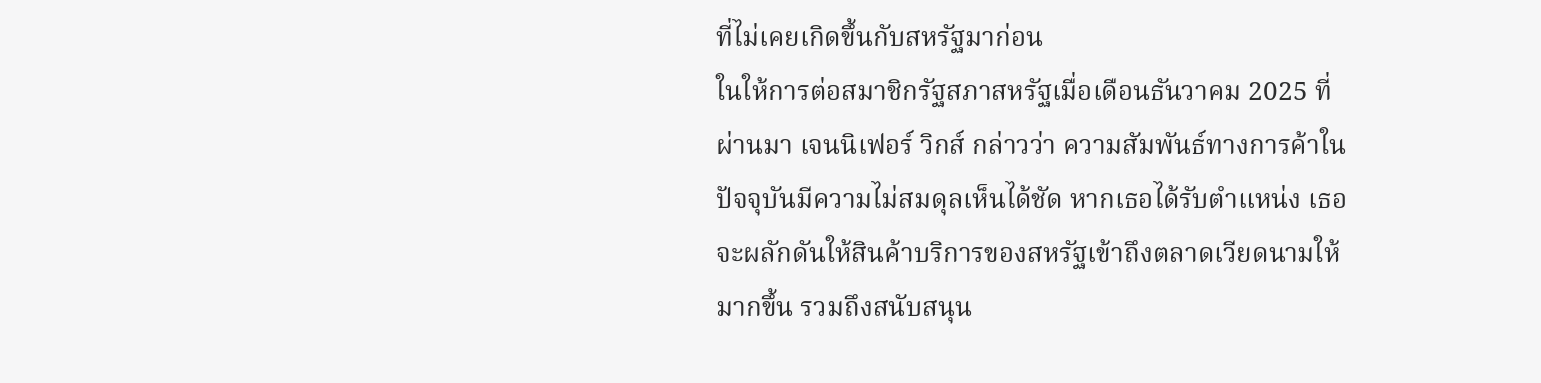ที่ไม่เคยเกิดขึ้นกับสหรัฐมาก่อน
ในให้การต่อสมาชิกรัฐสภาสหรัฐเมื่อเดือนธันวาคม 2025 ที่ผ่านมา เจนนิเฟอร์ วิกส์ กล่าวว่า ความสัมพันธ์ทางการค้าในปัจจุบันมีความไม่สมดุลเห็นได้ชัด หากเธอได้รับตำแหน่ง เธอจะผลักดันให้สินค้าบริการของสหรัฐเข้าถึงตลาดเวียดนามให้มากขึ้น รวมถึงสนับสนุน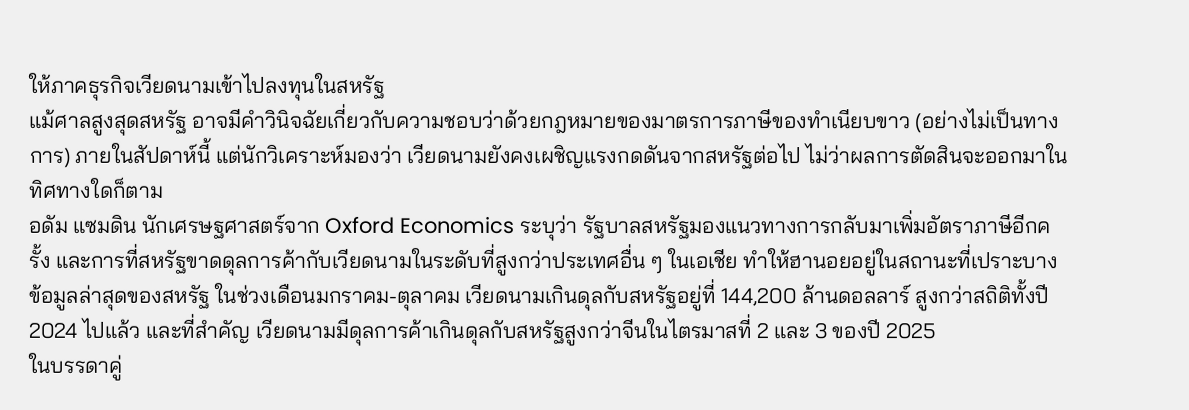ให้ภาคธุรกิจเวียดนามเข้าไปลงทุนในสหรัฐ
แม้ศาลสูงสุดสหรัฐ อาจมีคำวินิจฉัยเกี่ยวกับความชอบว่าด้วยกฎหมายของมาตรการภาษีของทำเนียบขาว (อย่างไม่เป็นทางการ) ภายในสัปดาห์นี้ แต่นักวิเคราะห์มองว่า เวียดนามยังคงเผชิญแรงกดดันจากสหรัฐต่อไป ไม่ว่าผลการตัดสินจะออกมาในทิศทางใดก็ตาม
อดัม แซมดิน นักเศรษฐศาสตร์จาก Oxford Economics ระบุว่า รัฐบาลสหรัฐมองแนวทางการกลับมาเพิ่มอัตราภาษีอีกครั้ง และการที่สหรัฐขาดดุลการค้ากับเวียดนามในระดับที่สูงกว่าประเทศอื่น ๆ ในเอเชีย ทำให้ฮานอยอยู่ในสถานะที่เปราะบาง
ข้อมูลล่าสุดของสหรัฐ ในช่วงเดือนมกราคม-ตุลาคม เวียดนามเกินดุลกับสหรัฐอยู่ที่ 144,200 ล้านดอลลาร์ สูงกว่าสถิติทั้งปี 2024 ไปแล้ว และที่สำคัญ เวียดนามมีดุลการค้าเกินดุลกับสหรัฐสูงกว่าจีนในไตรมาสที่ 2 และ 3 ของปี 2025
ในบรรดาคู่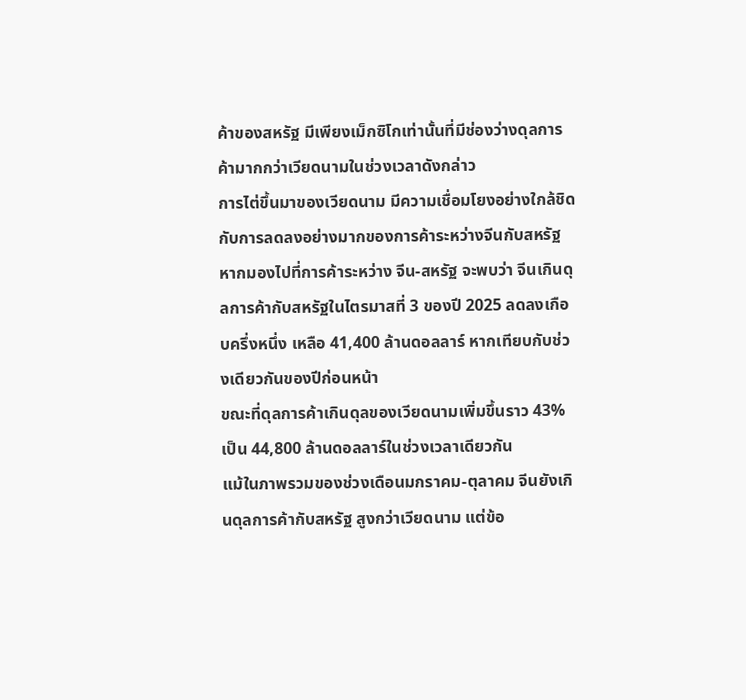ค้าของสหรัฐ มีเพียงเม็กซิโกเท่านั้นที่มีช่องว่างดุลการค้ามากกว่าเวียดนามในช่วงเวลาดังกล่าว
การไต่ขึ้นมาของเวียดนาม มีความเชื่อมโยงอย่างใกล้ชิดกับการลดลงอย่างมากของการค้าระหว่างจีนกับสหรัฐ หากมองไปที่การค้าระหว่าง จีน-สหรัฐ จะพบว่า จีนเกินดุลการค้ากับสหรัฐในไตรมาสที่ 3 ของปี 2025 ลดลงเกือบครึ่งหนึ่ง เหลือ 41,400 ล้านดอลลาร์ หากเทียบกับช่วงเดียวกันของปีก่อนหน้า
ขณะที่ดุลการค้าเกินดุลของเวียดนามเพิ่มขึ้นราว 43% เป็น 44,800 ล้านดอลลาร์ในช่วงเวลาเดียวกัน
แม้ในภาพรวมของช่วงเดือนมกราคม-ตุลาคม จีนยังเกินดุลการค้ากับสหรัฐ สูงกว่าเวียดนาม แต่ข้อ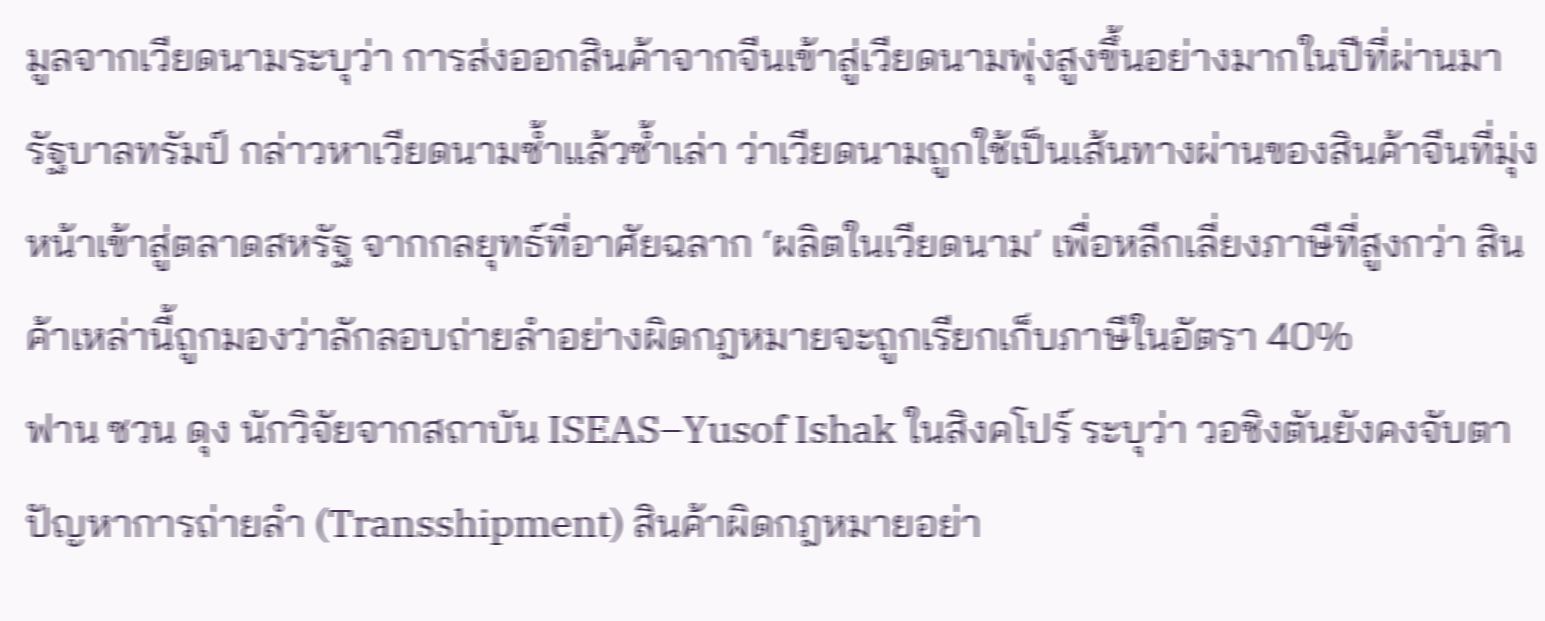มูลจากเวียดนามระบุว่า การส่งออกสินค้าจากจีนเข้าสู่เวียดนามพุ่งสูงขึ้นอย่างมากในปีที่ผ่านมา
รัฐบาลทรัมป์ กล่าวหาเวียดนามซ้ำแล้วซ้ำเล่า ว่าเวียดนามถูกใช้เป็นเส้นทางผ่านของสินค้าจีนที่มุ่งหน้าเข้าสู่ตลาดสหรัฐ จากกลยุทธ์ที่อาศัยฉลาก ‘ผลิตในเวียดนาม’ เพื่อหลีกเลี่ยงภาษีที่สูงกว่า สินค้าเหล่านี้ถูกมองว่าลักลอบถ่ายลำอย่างผิดกฎหมายจะถูกเรียกเก็บภาษีในอัตรา 40%
ฟาน ซวน ดุง นักวิจัยจากสถาบัน ISEAS–Yusof Ishak ในสิงคโปร์ ระบุว่า วอชิงตันยังคงจับตาปัญหาการถ่ายลำ (Transshipment) สินค้าผิดกฎหมายอย่า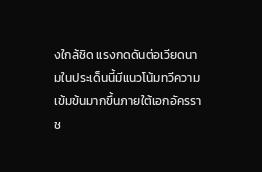งใกล้ชิด แรงกดดันต่อเวียดนามในประเด็นนี้มีแนวโน้มทวีความเข้มข้นมากขึ้นภายใต้เอกอัครราช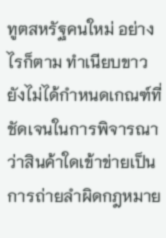ทูตสหรัฐคนใหม่ อย่างไรก็ตาม ทำเนียบขาวยังไม่ได้กำหนดเกณฑ์ที่ชัดเจนในการพิจารณาว่าสินค้าใดเข้าข่ายเป็นการถ่ายลำผิดกฎหมาย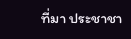ที่มา ประชาชา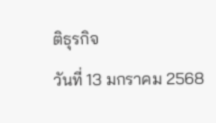ติธุรกิจ
วันที่ 13 มกราคม 2568